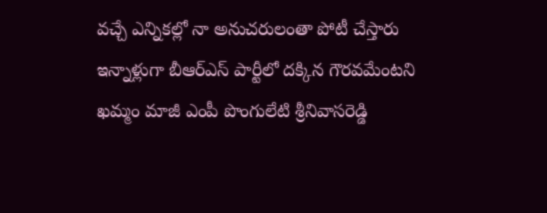వచ్చే ఎన్నికల్లో నా అనుచరులంతా పోటీ చేస్తారు
ఇన్నాళ్లుగా బీఆర్ఎస్ పార్టీలో దక్కిన గౌరవమేంటని ఖమ్మం మాజీ ఎంపీ పొంగులేటి శ్రీనివాసరెడ్డి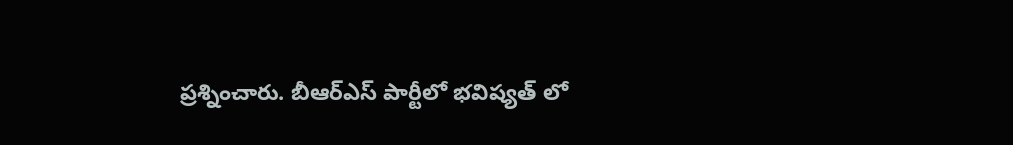ప్రశ్నించారు. బీఆర్ఎస్ పార్టీలో భవిష్యత్ లో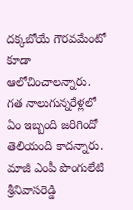దక్కబోయే గౌరవమేంటో కూడా ఆలోచించాలన్నారు. గత నాలుగున్నరేళ్లలో ఏం ఇబ్బంది జరిగిందో తెలియంది కాదన్నారు. మాజీ ఎంపీ పొంగులేటి శ్రీనివాసరెడ్డి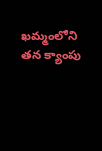ఖమ్మంలోని తన క్యాంపు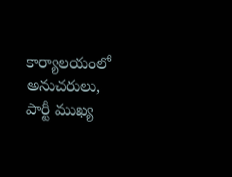కార్యాలయంలో అనుచరులు, పార్టీ ముఖ్య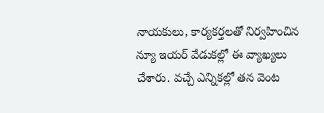నాయకులు, కార్యకర్తలతో నిర్వహించిన న్యూ ఇయర్ వేడుకల్లో ఈ వ్యాఖ్యలు చేశారు. వచ్చే ఎన్నికల్లో తన వెంట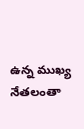ఉన్న ముఖ్య నేతలంతా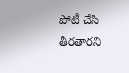పోటీ చేసి తీరతారని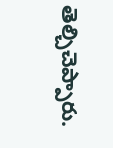తెల్చిచెప్పారు.